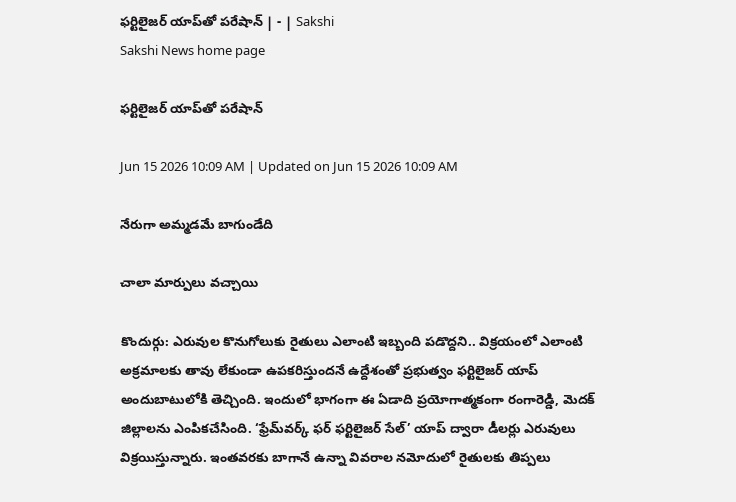ఫర్టిలైజర్‌ యాప్‌తో పరేషాన్‌ | - | Sakshi
Sakshi News home page

ఫర్టిలైజర్‌ యాప్‌తో పరేషాన్‌

Jun 15 2026 10:09 AM | Updated on Jun 15 2026 10:09 AM

నేరుగా అమ్మడమే బాగుండేది

చాలా మార్పులు వచ్చాయి

కొందుర్గు: ఎరువుల కొనుగోలుకు రైతులు ఎలాంటి ఇబ్బంది పడొద్దని.. విక్రయంలో ఎలాంటి అక్రమాలకు తావు లేకుండా ఉపకరిస్తుందనే ఉద్దేశంతో ప్రభుత్వం ఫర్టిలైజర్‌ యాప్‌ అందుబాటులోకి తెచ్చింది. ఇందులో భాగంగా ఈ ఏడాది ప్రయోగాత్మకంగా రంగారెడ్డి, మెదక్‌ జిల్లాలను ఎంపికచేసింది. ‘ఫ్రేమ్‌వర్క్‌ ఫర్‌ ఫర్టిలైజర్‌ సేల్‌’ యాప్‌ ద్వారా డీలర్లు ఎరువులు విక్రయిస్తున్నారు. ఇంతవరకు బాగానే ఉన్నా వివరాల నమోదులో రైతులకు తిప్పలు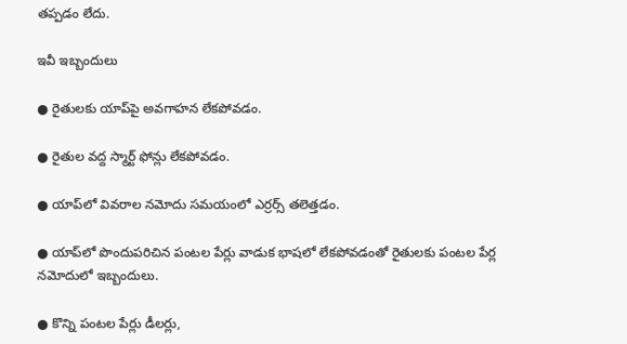తప్పడం లేదు.

ఇవీ ఇబ్బందులు

● రైతులకు యాప్‌పై అవగాహన లేకపోవడం.

● రైతుల వద్ద స్మార్ట్‌ ఫోన్లు లేకపోవడం.

● యాప్‌లో వివరాల నమోదు సమయంలో ఎర్రర్స్‌ తలెత్తడం.

● యాప్‌లో పొందుపరిచిన పంటల పేర్లు వాడుక భాషలో లేకపోవడంతో రైతులకు పంటల పేర్ల నమోదులో ఇబ్బందులు.

● కొన్ని పంటల పేర్లు డీలర్లు,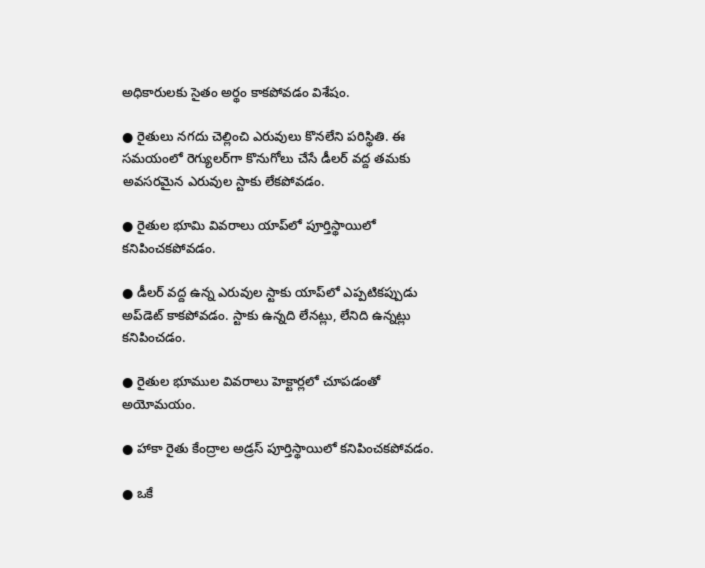అధికారులకు సైతం అర్థం కాకపోవడం విశేషం.

● రైతులు నగదు చెల్లించి ఎరువులు కొనలేని పరిస్థితి. ఈ సమయంలో రెగ్యులర్‌గా కొనుగోలు చేసే డీలర్‌ వద్ద తమకు అవసరమైన ఎరువుల స్టాకు లేకపోవడం.

● రైతుల భూమి వివరాలు యాప్‌లో పూర్తిస్థాయిలో కనిపించకపోవడం.

● డీలర్‌ వద్ద ఉన్న ఎరువుల స్టాకు యాప్‌లో ఎప్పటికప్పుడు అప్‌డెట్‌ కాకపోవడం. స్టాకు ఉన్నది లేనట్లు, లేనిది ఉన్నట్లు కనిపించడం.

● రైతుల భూముల వివరాలు హెక్టార్లలో చూపడంతో అయోమయం.

● హాకా రైతు కేంద్రాల అడ్రస్‌ పూర్తిస్థాయిలో కనిపించకపోవడం.

● ఒకే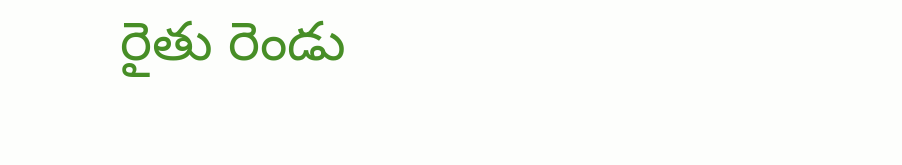రైతు రెండు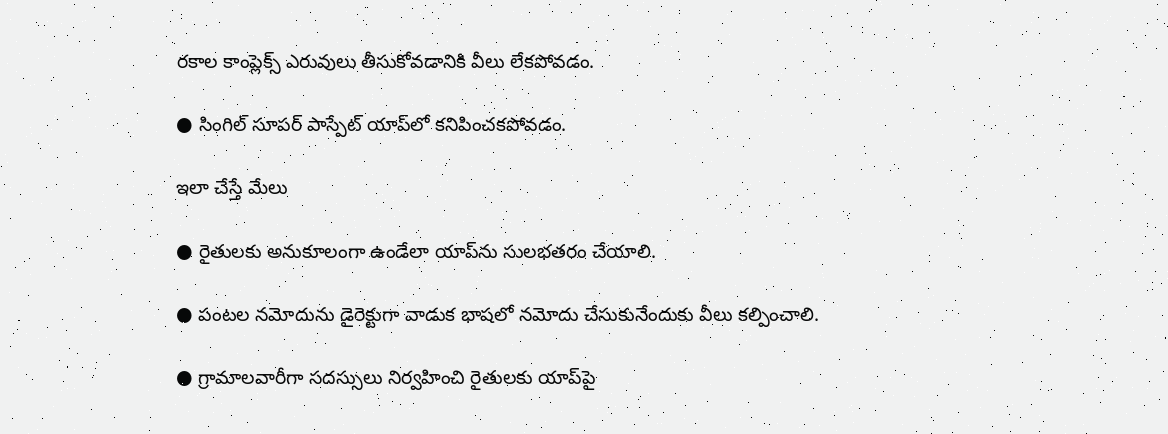రకాల కాంప్లెక్స్‌ ఎరువులు తీసుకోవడానికి వీలు లేకపోవడం.

● సింగిల్‌ సూపర్‌ పాస్పేట్‌ యాప్‌లో కనిపించకపోవడం.

ఇలా చేస్తే మేలు

● రైతులకు అనుకూలంగా ఉండేలా యాప్‌ను సులభతరం చేయాలి.

● పంటల నమోదును డైరెక్టుగా వాడుక భాషలో నమోదు చేసుకునేందుకు వీలు కల్పించాలి.

● గ్రామాలవారీగా సదస్సులు నిర్వహించి రైతులకు యాప్‌పై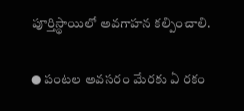పూర్తిస్థాయిలో అవగాహన కల్పించాలి.

● పంటల అవసరం మేరకు ఏ రకం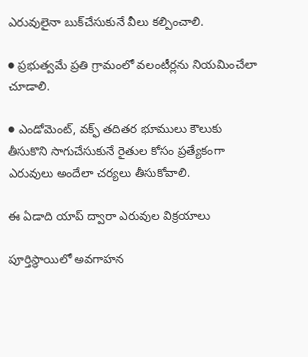ఎరువులైనా బుక్‌చేసుకునే వీలు కల్పించాలి.

● ప్రభుత్వమే ప్రతి గ్రామంలో వలంటీర్లను నియమించేలా చూడాలి.

● ఎండోమెంట్‌, వక్ఫ్‌ తదితర భూములు కౌలుకు తీసుకొని సాగుచేసుకునే రైతుల కోసం ప్రత్యేకంగా ఎరువులు అందేలా చర్యలు తీసుకోవాలి.

ఈ ఏడాది యాప్‌ ద్వారా ఎరువుల విక్రయాలు

పూర్తిస్థాయిలో అవగాహన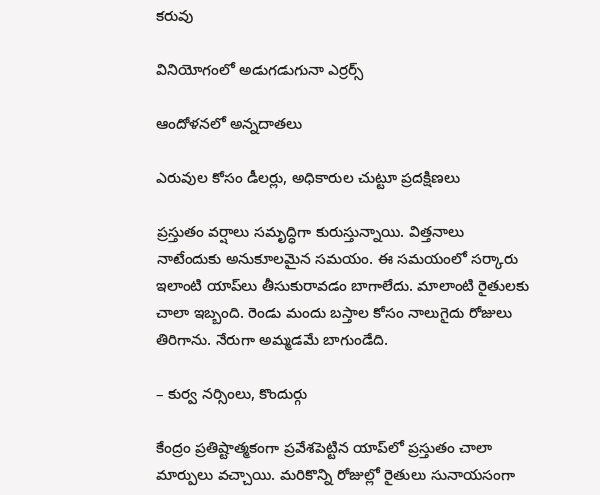కరువు

వినియోగంలో అడుగడుగునా ఎర్రర్స్‌

ఆందోళనలో అన్నదాతలు

ఎరువుల కోసం డీలర్లు, అధికారుల చుట్టూ ప్రదక్షిణలు

ప్రస్తుతం వర్షాలు సమృద్ధిగా కురుస్తున్నాయి. విత్తనాలు నాటేందుకు అనుకూలమైన సమయం. ఈ సమయంలో సర్కారు ఇలాంటి యాప్‌లు తీసుకురావడం బాగాలేదు. మాలాంటి రైతులకు చాలా ఇబ్బంది. రెండు మందు బస్తాల కోసం నాలుగైదు రోజులు తిరిగాను. నేరుగా అమ్మడమే బాగుండేది.

– కుర్వ నర్సింలు, కొందుర్గు

కేంద్రం ప్రతిష్టాత్మకంగా ప్రవేశపెట్టిన యాప్‌లో ప్రస్తుతం చాలా మార్పులు వచ్చాయి. మరికొన్ని రోజుల్లో రైతులు సునాయసంగా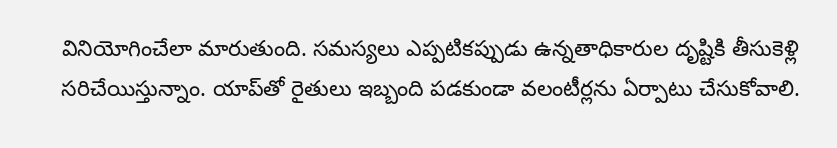వినియోగించేలా మారుతుంది. సమస్యలు ఎప్పటికప్పుడు ఉన్నతాధికారుల దృష్టికి తీసుకెళ్లి సరిచేయిస్తున్నాం. యాప్‌తో రైతులు ఇబ్బంది పడకుండా వలంటీర్లను ఏర్పాటు చేసుకోవాలి.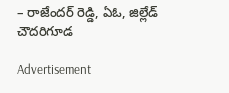– రాజేందర్‌ రెడ్డి, ఏఓ, జిల్లేడ్‌ చౌదరిగూడ

Advertisement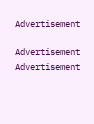Advertisement

Advertisement
Advertisement